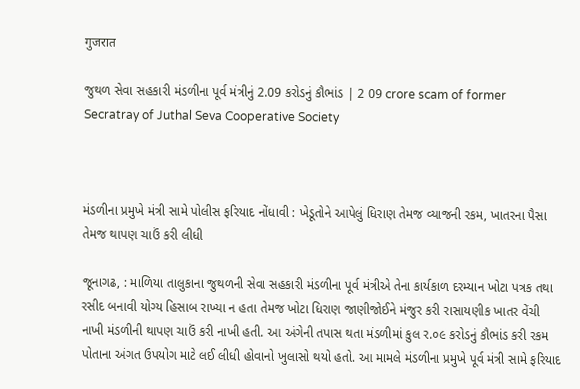गुजरात

જુથળ સેવા સહકારી મંડળીના પૂર્વ મંત્રીનું 2.09 કરોડનું કૌભાંડ | 2 09 crore scam of former Secratray of Juthal Seva Cooperative Society



મંડળીના પ્રમુખે મંત્રી સામે પોલીસ ફરિયાદ નોંધાવી : ખેડૂતોને આપેલું ધિરાણ તેમજ વ્યાજની રકમ, ખાતરના પૈસા તેમજ થાપણ ચાઉં કરી લીધી

જૂનાગઢ, : માળિયા તાલુકાના જુથળની સેવા સહકારી મંડળીના પૂર્વ મંત્રીએ તેના કાર્યકાળ દરમ્યાન ખોટા પત્રક તથા રસીદ બનાવી યોગ્ય હિસાબ રાખ્યા ન હતા તેમજ ખોટા ધિરાણ જાણીજોઈને મંજુર કરી રાસાયણીક ખાતર વેંચી નાખી મંડળીની થાપણ ચાઉં કરી નાખી હતી. આ અંગેની તપાસ થતા મંડળીમાં કુલ ર.૦૯ કરોડનું કૌભાંડ કરી રકમ પોતાના અંગત ઉપયોગ માટે લઈ લીધી હોવાનો ખુલાસો થયો હતો. આ મામલે મંડળીના પ્રમુખે પૂર્વ મંત્રી સામે ફરિયાદ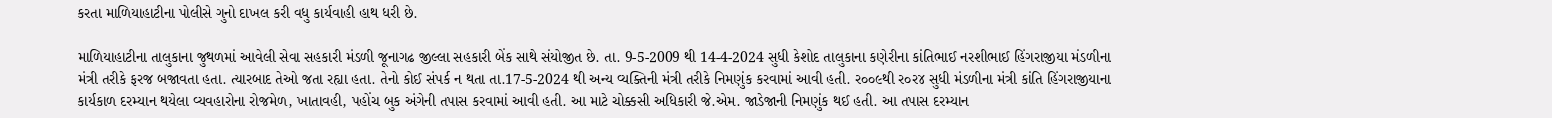કરતા માળિયાહાટીના પોલીસે ગુનો દાખલ કરી વધુ કાર્યવાહી હાથ ધરી છે.

માળિયાહાટીના તાલુકાના જુથળમાં આવેલી સેવા સહકારી મંડળી જૂનાગઢ જીલ્લા સહકારી બેંક સાથે સંયોજીત છે. તા. 9-5-2009 થી 14-4-2024 સુધી કેશોદ તાલુકાના કણેરીના કાંતિભાઈ નરશીભાઈ હિંગરાજીયા મંડળીના મંત્રી તરીકે ફરજ બજાવતા હતા. ત્યારબાદ તેઓ જતા રહ્યા હતા. તેનો કોઈ સંપર્ક ન થતા તા.17-5-2024 થી અન્ય વ્યક્તિની મંત્રી તરીકે નિમણુંક કરવામાં આવી હતી. ર૦૦૯થી ર૦ર૪ સુધી મંડળીના મંત્રી કાંતિ હિંગરાજીયાના કાર્યકાળ દરમ્યાન થયેલા વ્યવહારોના રોજમેળ, ખાતાવહી, પહોંચ બુક અંગેની તપાસ કરવામાં આવી હતી. આ માટે ચોક્કસી અધિકારી જે.એમ. જાડેજાની નિમણુંક થઈ હતી. આ તપાસ દરમ્યાન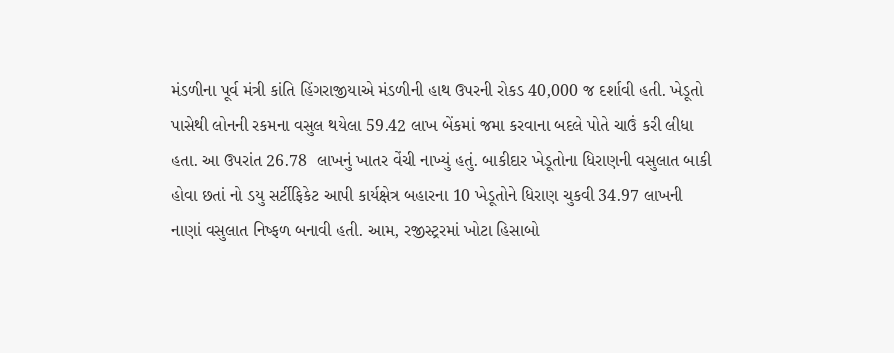મંડળીના પૂર્વ મંત્રી કાંતિ હિંગરાજીયાએ મંડળીની હાથ ઉપરની રોકડ 40,000 જ દર્શાવી હતી. ખેડૂતો પાસેથી લોનની રકમના વસુલ થયેલા 59.42 લાખ બેંકમાં જમા કરવાના બદલે પોતે ચાઉં કરી લીધા હતા. આ ઉપરાંત 26.78  લાખનું ખાતર વેંચી નાખ્યું હતું. બાકીદાર ખેડૂતોના ધિરાણની વસુલાત બાકી હોવા છતાં નો ડયુ સર્ટીફિકેટ આપી કાર્યક્ષેત્ર બહારના 10 ખેડૂતોને ધિરાણ ચુકવી 34.97 લાખની નાણાં વસુલાત નિષ્ફળ બનાવી હતી. આમ, રજીસ્ટ્રરમાં ખોટા હિસાબો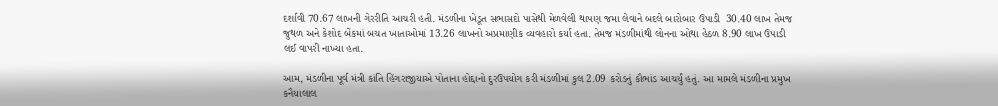દર્શાવી 70.67 લાખની ગેરરીતિ આચરી હતી. મંડળીના ખેડૂત સભાસદો પાસેથી મેળવેલી થાપણ જમા લેવાને બદલે બારોબાર ઉપાડી  30.40 લાખ તેમજ જુથળ અને કેશોદ બેંકમાં બચત ખાતાઓમાં 13.26 લાખનો અપ્રમાણીક વ્યવહારો કર્યા હતા. તેમજ મંડળીમાંથી લોનના ઓથા હેઠળ 8.90 લાખ ઉપાડી લઈ વાપરી નાખ્યા હતા.

આમ, મંડળીના પૂર્વ મંત્રી કાંતિ હિંગરાજીયાએ પોતાના હોદ્દાનો દુરઉપયોગ કરી મંડળીમાં કુલ 2.09 કરોડનું કૌભાંડ આચર્યું હતું. આ મામલે મંડળીના પ્રમુખ કનૈયાલાલ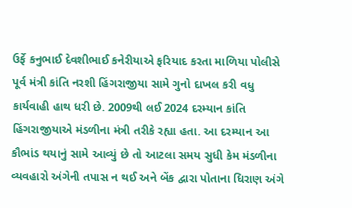ઉર્ફે કનુભાઈ દેવશીભાઈ કનેરીયાએ ફરિયાદ કરતા માળિયા પોલીસે પૂર્વ મંત્રી કાંતિ નરશી હિંગરાજીયા સામે ગુનો દાખલ કરી વધુ કાર્યવાહી હાથ ધરી છે. 2009થી લઈ 2024 દરમ્યાન કાંતિ હિંગરાજીયાએ મંડળીના મંત્રી તરીકે રહ્યા હતા. આ દરમ્યાન આ કૌભાંડ થયાનું સામે આવ્યું છે તો આટલા સમય સુધી કેમ મંડળીના વ્યવહારો અંગેની તપાસ ન થઈ અને બેંક દ્વારા પોતાના ધિરાણ અંગે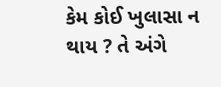કેમ કોઈ ખુલાસા ન થાય ? તે અંગે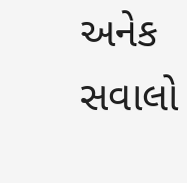અનેક સવાલો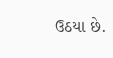ઉઠયા છે.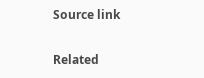Source link

Related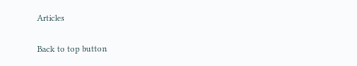Articles

Back to top button